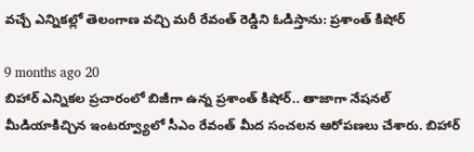వచ్చే ఎన్నికల్లో తెలంగాణ వచ్చి మరీ రేవంత్ రెడ్డిని ఓడిస్తాను: ప్రశాంత్ కిషోర్

9 months ago 20
బిహార్ ఎన్నికల ప్రచారంలో బిజీగా ఉన్న ప్రశాంత్ కిషోర్.. తాజాగా నేషనల్ మీడియాకిచ్చిన ఇంటర్వ్యూలో సీఎం రేవంత్ మీద సంచలన ఆరోపణలు చేశారు. బిహార్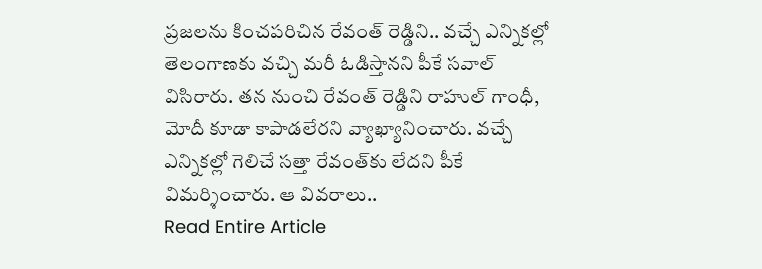ప్రజలను కించపరిచిన రేవంత్ రెడ్డిని.. వచ్చే ఎన్నికల్లో తెలంగాణకు వచ్చి మరీ ఓడిస్తానని పీకే సవాల్ విసిరారు. తన నుంచి రేవంత్ రెడ్డిని రాహుల్ గాంధీ, మోదీ కూడా కాపాడలేరని వ్యాఖ్యానించారు. వచ్చే ఎన్నికల్లో గెలిచే సత్తా రేవంత్‌కు లేదని పీకే విమర్శించారు. ఆ వివరాలు..
Read Entire Article